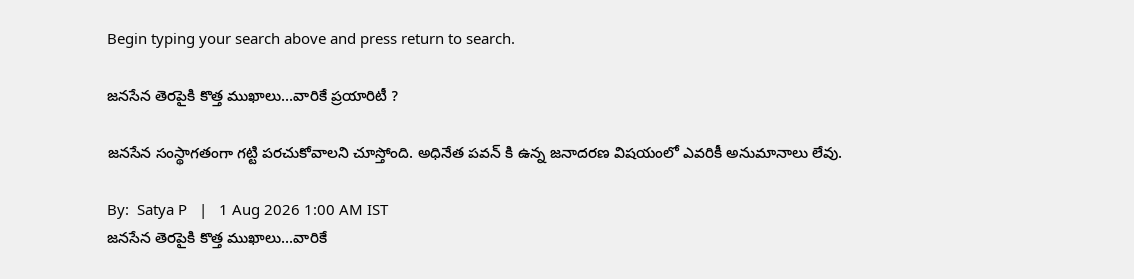Begin typing your search above and press return to search.

జనసేన తెరపైకి కొత్త ముఖాలు...వారికే ప్రయారిటీ ?

జనసేన సంస్థాగతంగా గట్టి పరచుకోవాలని చూస్తోంది. అధినేత పవన్ కి ఉన్న జనాదరణ విషయంలో ఎవరికీ అనుమానాలు లేవు.

By:  Satya P   |   1 Aug 2026 1:00 AM IST
జనసేన తెరపైకి కొత్త ముఖాలు...వారికే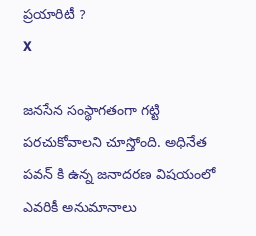ప్రయారిటీ ?
X

జనసేన సంస్థాగతంగా గట్టి పరచుకోవాలని చూస్తోంది. అధినేత పవన్ కి ఉన్న జనాదరణ విషయంలో ఎవరికీ అనుమానాలు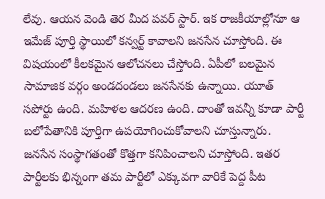లేవు. ఆయన వెండి తెర మీద పవర్ స్టార్. ఇక రాజకీయాల్లోనూ ఆ ఇమేజ్ పూర్తి స్థాయిలో కన్వర్ట్ కావాలని జనసేన చూస్తోంది. ఈ విషయంలో కీలకమైన ఆలోచనలు చేస్తోంది. ఏపీలో బలమైన సామాజిక వర్గం అండదండలు జనసేనకు ఉన్నాయి. యూత్ సపోర్టు ఉంది. మహిళల ఆదరణ ఉంది. దాంతో ఇవన్నీ కూడా పార్టీ బలోపేతానికి పూర్తిగా ఉపయోగించుకోవాలని చూస్తున్నారు. జనసేన సంస్థాగతంతో కొత్తగా కనిపించాలని చూస్తోంది. ఇతర పార్టీలకు భిన్నంగా తమ పార్టీలో ఎక్కువగా వారికే పెద్ద పీట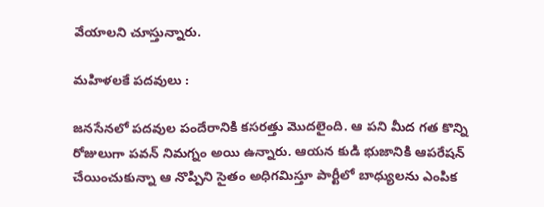వేయాలని చూస్తున్నారు.

మహిళలకే పదవులు :

జనసేనలో పదవుల పందేరానికి కసరత్తు మొదలైంది. ఆ పని మీద గత కొన్ని రోజులుగా పవన్ నిమగ్నం అయి ఉన్నారు. ఆయన కుడి భుజానికి ఆపరేషన్ చేయించుకున్నా ఆ నొప్పిని సైతం అధిగమిస్తూ పార్టీలో బాధ్యులను ఎంపిక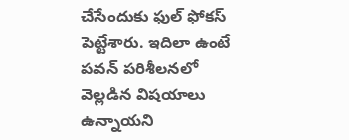చేసేందుకు ఫుల్ ఫోకస్ పెట్టేశారు. ఇదిలా ఉంటే పవన్ పరిశీలనలో వెల్లడిన విషయాలు ఉన్నాయని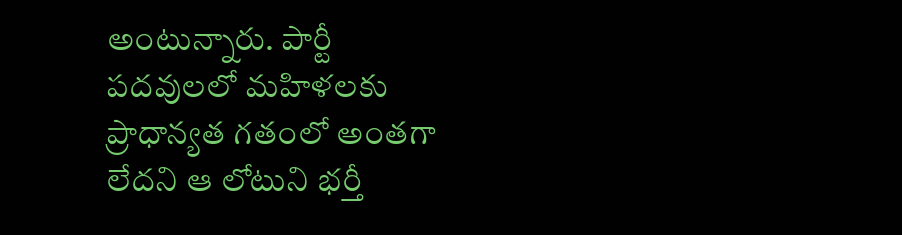అంటున్నారు. పార్టీ పదవులలో మహిళలకు ప్రాధాన్యత గతంలో అంతగా లేదని ఆ లోటుని భర్తీ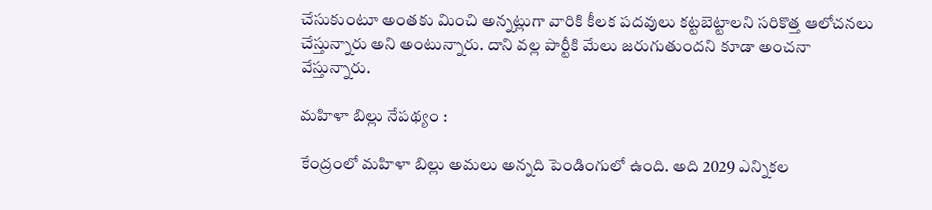చేసుకుంటూ అంతకు మించి అన్నట్లుగా వారికి కీలక పదవులు కట్టబెట్టాలని సరికొత్త ఆలోచనలు చేస్తున్నారు అని అంటున్నారు. దాని వల్ల పార్టీకి మేలు జరుగుతుందని కూడా అంచనా వేస్తున్నారు.

మహిళా బిల్లు నేపథ్యం :

కేంద్రంలో మహిళా బిల్లు అమలు అన్నది పెండింగులో ఉంది. అది 2029 ఎన్నికల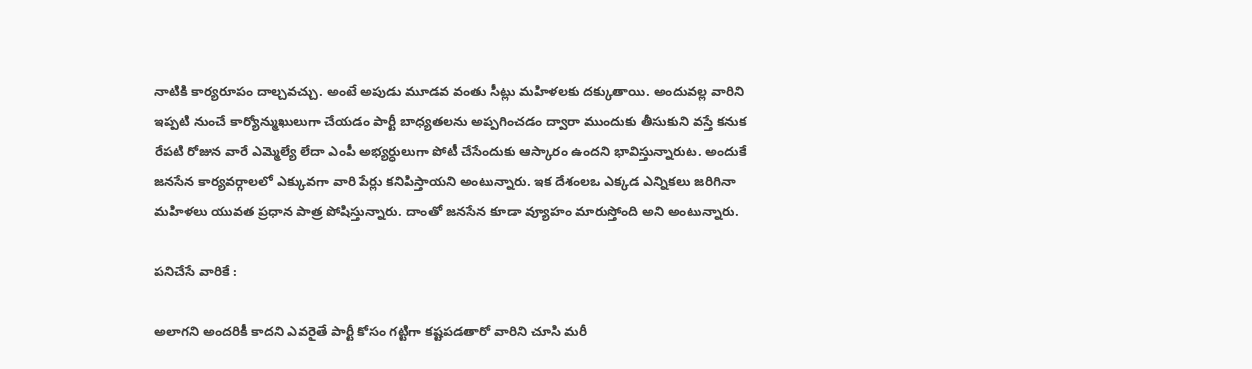నాటికి కార్యరూపం దాల్చవచ్చు. అంటే అపుడు మూడవ వంతు సీట్లు మహిళలకు దక్కుతాయి. అందువల్ల వారిని ఇప్పటి నుంచే కార్యోన్ముఖులుగా చేయడం పార్టీ బాధ్యతలను అప్పగించడం ద్వారా ముందుకు తీసుకుని వస్తే కనుక రేపటి రోజున వారే ఎమ్మెల్యే లేదా ఎంపీ అభ్యర్ధులుగా పోటీ చేసేందుకు ఆస్కారం ఉందని భావిస్తున్నారుట. అందుకే జనసేన కార్యవర్గాలలో ఎక్కువగా వారి పేర్లు కనిపిస్తాయని అంటున్నారు. ఇక దేశంలఒ ఎక్కడ ఎన్నికలు జరిగినా మహిళలు యువత ప్రధాన పాత్ర పోషిస్తున్నారు. దాంతో జనసేన కూడా వ్యూహం మారుస్తోంది అని అంటున్నారు.

పనిచేసే వారికే :

అలాగని అందరికీ కాదని ఎవరైతే పార్టీ కోసం గట్టిగా కష్టపడతారో వారిని చూసి మరీ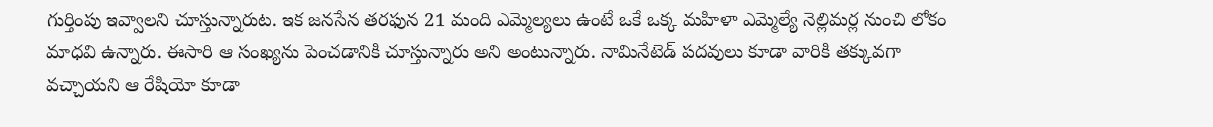గుర్తింపు ఇవ్వాలని చూస్తున్నారుట. ఇక జనసేన తరఫున 21 మంది ఎమ్మెల్యలు ఉంటే ఒకే ఒక్క మహిళా ఎమ్మెల్యే నెల్లిమర్ల నుంచి లోకం మాధవి ఉన్నారు. ఈసారి ఆ సంఖ్యను పెంచడానికి చూస్తున్నారు అని అంటున్నారు. నామినేటెడ్ పదవులు కూడా వారికి తక్కువగా వచ్చాయని ఆ రేషియో కూడా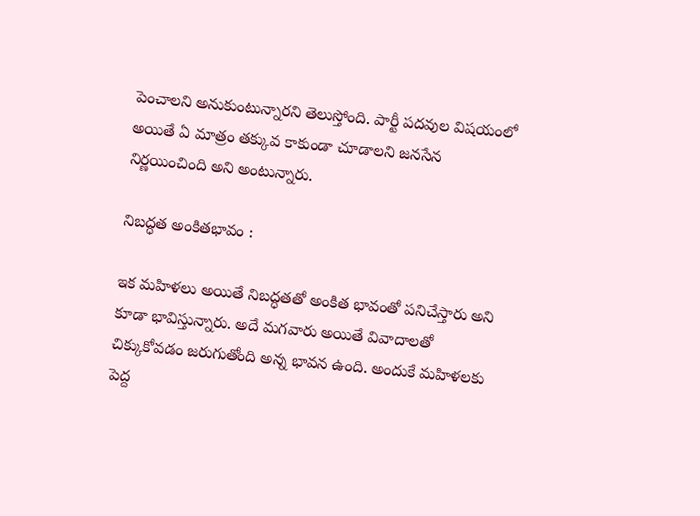పెంచాలని అనుకుంటున్నారని తెలుస్తోంది. పార్టీ పదవుల విషయంలో అయితే ఏ మాత్రం తక్కువ కాకుండా చూడాలని జనసేన నిర్ణయించింది అని అంటున్నారు.

నిబద్ధత అంకితభావం :

ఇక మహిళలు అయితే నిబద్ధతతో అంకిత భావంతో పనిచేస్తారు అని కూడా భావిస్తున్నారు. అదే మగవారు అయితే వివాదాలతో చిక్కుకోవడం జరుగుతోంది అన్న భావన ఉంది. అందుకే మహిళలకు పెద్ద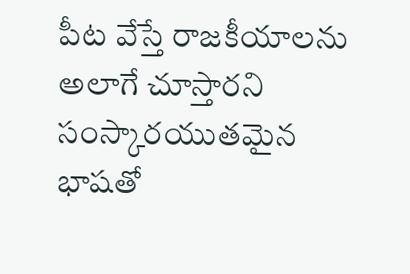పీట వేస్తే రాజకీయాలను అలాగే చూస్తారని సంస్కారయుతమైన భాషతో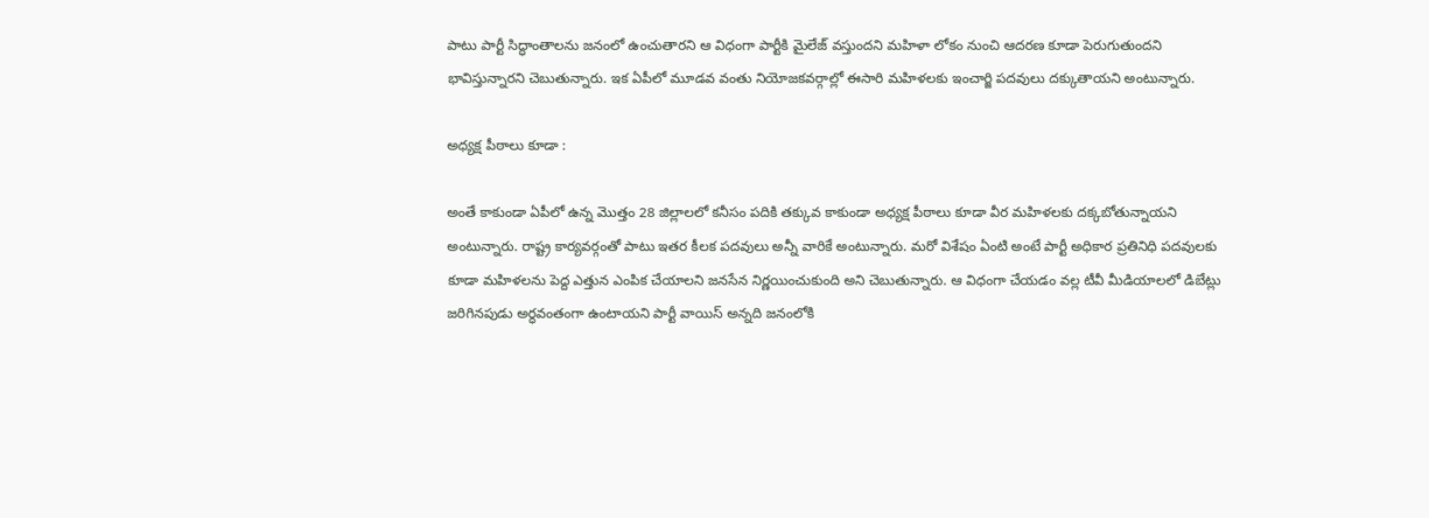పాటు పార్టీ సిద్ధాంతాలను జనంలో ఉంచుతారని ఆ విధంగా పార్టీకి మైలేజ్ వస్తుందని మహిళా లోకం నుంచి ఆదరణ కూడా పెరుగుతుందని భావిస్తున్నారని చెబుతున్నారు. ఇక ఏపీలో మూడవ వంతు నియోజకవర్గాల్లో ఈసారి మహిళలకు ఇంచార్జి పదవులు దక్కుతాయని అంటున్నారు.

అధ్యక్ష పీఠాలు కూడా :

అంతే కాకుండా ఏపీలో ఉన్న మొత్తం 28 జిల్లాలలో కనీసం పదికి తక్కువ కాకుండా అధ్యక్ష పీఠాలు కూడా వీర మహిళలకు దక్కబోతున్నాయని అంటున్నారు. రాష్ట్ర కార్యవర్గంతో పాటు ఇతర కీలక పదవులు అన్నీ వారికే అంటున్నారు. మరో విశేషం ఏంటి అంటే పార్టీ అధికార ప్రతినిధి పదవులకు కూడా మహిళలను పెద్ద ఎత్తున ఎంపిక చేయాలని జనసేన నిర్ణయించుకుంది అని చెబుతున్నారు. ఆ విధంగా చేయడం వల్ల టీవీ మీడియాలలో డిబేట్లు జరిగినపుడు అర్ధవంతంగా ఉంటాయని పార్టీ వాయిస్ అన్నది జనంలోకి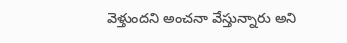వెళ్తుందని అంచనా వేస్తున్నారు అని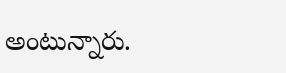అంటున్నారు.